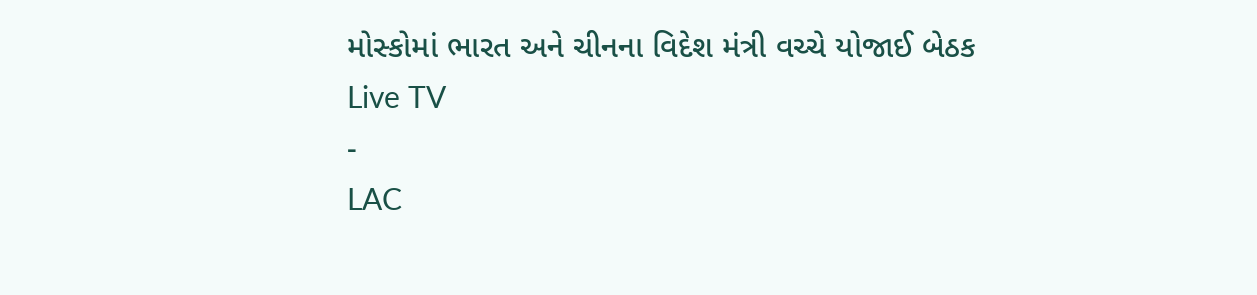મોસ્કોમાં ભારત અને ચીનના વિદેશ મંત્રી વચ્ચે યોજાઈ બેઠક
Live TV
-
LAC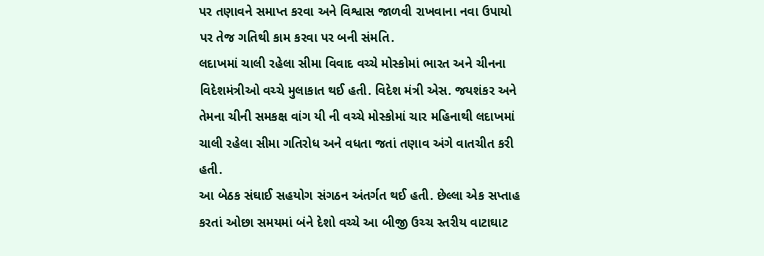પર તણાવને સમાપ્ત કરવા અને વિશ્વાસ જાળવી રાખવાના નવા ઉપાયો પર તેજ ગતિથી કામ કરવા પર બની સંમતિ.
લદાખમાં ચાલી રહેલા સીમા વિવાદ વચ્ચે મોસ્કોમાં ભારત અને ચીનના વિદેશમંત્રીઓ વચ્ચે મુલાકાત થઈ હતી. વિદેશ મંત્રી એસ. જયશંકર અને તેમના ચીની સમકક્ષ વાંગ યી ની વચ્ચે મોસ્કોમાં ચાર મહિનાથી લદાખમાં ચાલી રહેલા સીમા ગતિરોધ અને વધતા જતાં તણાવ અંગે વાતચીત કરી હતી.
આ બેઠક સંઘાઈ સહયોગ સંગઠન અંતર્ગત થઈ હતી. છેલ્લા એક સપ્તાહ કરતાં ઓછા સમયમાં બંને દેશો વચ્ચે આ બીજી ઉચ્ચ સ્તરીય વાટાઘાટ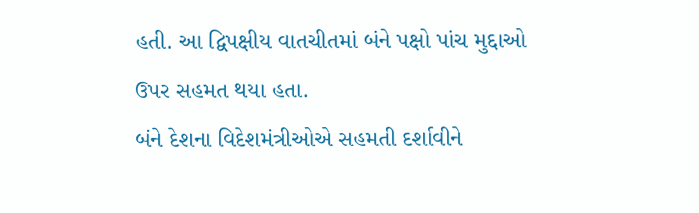હતી. આ દ્વિપક્ષીય વાતચીતમાં બંને પક્ષો પાંચ મુદ્દાઓ ઉપર સહમત થયા હતા.
બંને દેશના વિદેશમંત્રીઓએ સહમતી દર્શાવીને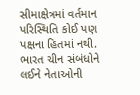સીમાક્ષેત્રમાં વર્તમાન પરિસ્થિતિ કોઈ પણ પક્ષના હિતમાં નથી. ભારત ચીન સંબંધોને લઈને નેતાઓની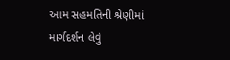આમ સહમતિની શ્રેણીમાં માર્ગદર્શન લેવું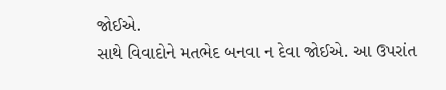જોઈએ.
સાથે વિવાદોને મતભેદ બનવા ન દેવા જોઈએ. આ ઉપરાંત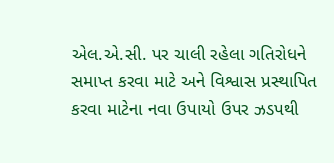એલ.એ.સી. પર ચાલી રહેલા ગતિરોધને સમાપ્ત કરવા માટે અને વિશ્વાસ પ્રસ્થાપિત કરવા માટેના નવા ઉપાયો ઉપર ઝડપથી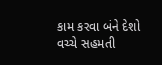કામ કરવા બંને દેશો વચ્ચે સહમતી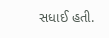સધાઈ હતી.